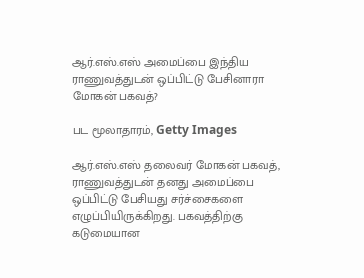ஆர்.எஸ்.எஸ் அமைப்பை இந்திய ராணுவத்துடன் ஒப்பிட்டு பேசினாரா மோகன் பகவத்?

பட மூலாதாரம், Getty Images

ஆர்.எஸ்.எஸ் தலைவர் மோகன் பகவத், ராணுவத்துடன் தனது அமைப்பை ஒப்பிட்டு பேசியது சர்ச்சைகளை எழுப்பியிருக்கிறது. பகவத்திற்கு கடுமையான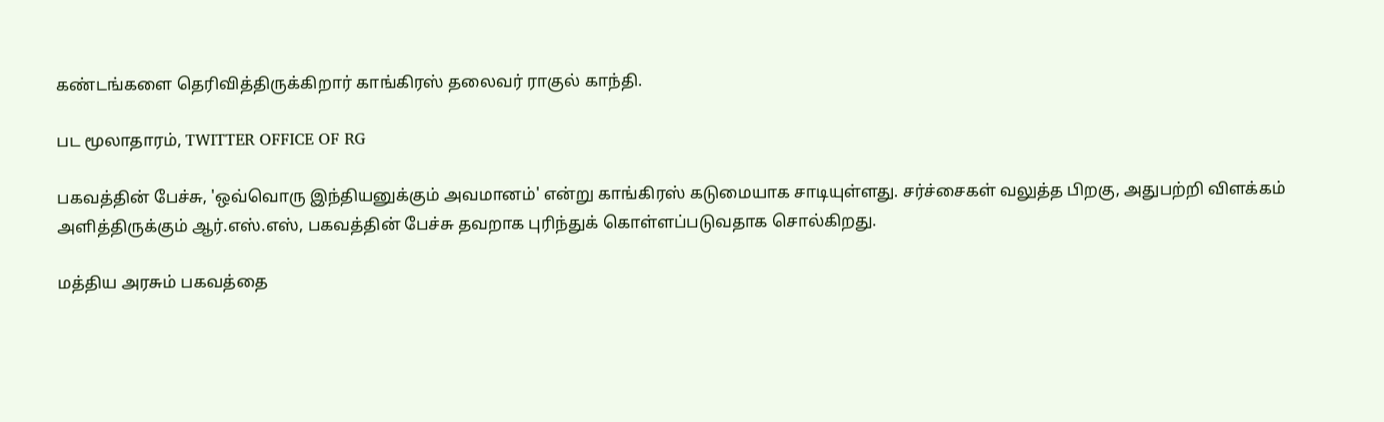கண்டங்களை தெரிவித்திருக்கிறார் காங்கிரஸ் தலைவர் ராகுல் காந்தி.

பட மூலாதாரம், TWITTER OFFICE OF RG

பகவத்தின் பேச்சு, 'ஒவ்வொரு இந்தியனுக்கும் அவமானம்' என்று காங்கிரஸ் கடுமையாக சாடியுள்ளது. சர்ச்சைகள் வலுத்த பிறகு, அதுபற்றி விளக்கம் அளித்திருக்கும் ஆர்.எஸ்.எஸ், பகவத்தின் பேச்சு தவறாக புரிந்துக் கொள்ளப்படுவதாக சொல்கிறது.

மத்திய அரசும் பகவத்தை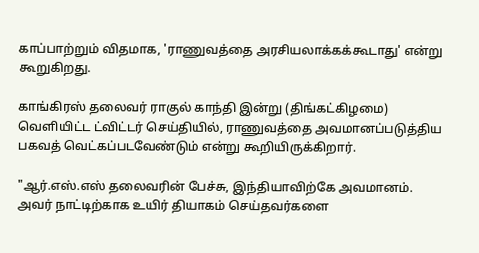காப்பாற்றும் விதமாக, 'ராணுவத்தை அரசியலாக்கக்கூடாது' என்று கூறுகிறது.

காங்கிரஸ் தலைவர் ராகுல் காந்தி இன்று (திங்கட்கிழமை) வெளியிட்ட ட்விட்டர் செய்தியில், ராணுவத்தை அவமானப்படுத்திய பகவத் வெட்கப்படவேண்டும் என்று கூறியிருக்கிறார்.

"ஆர்.எஸ்.எஸ் தலைவரின் பேச்சு, இந்தியாவிற்கே அவமானம். அவர் நாட்டிற்காக உயிர் தியாகம் செய்தவர்களை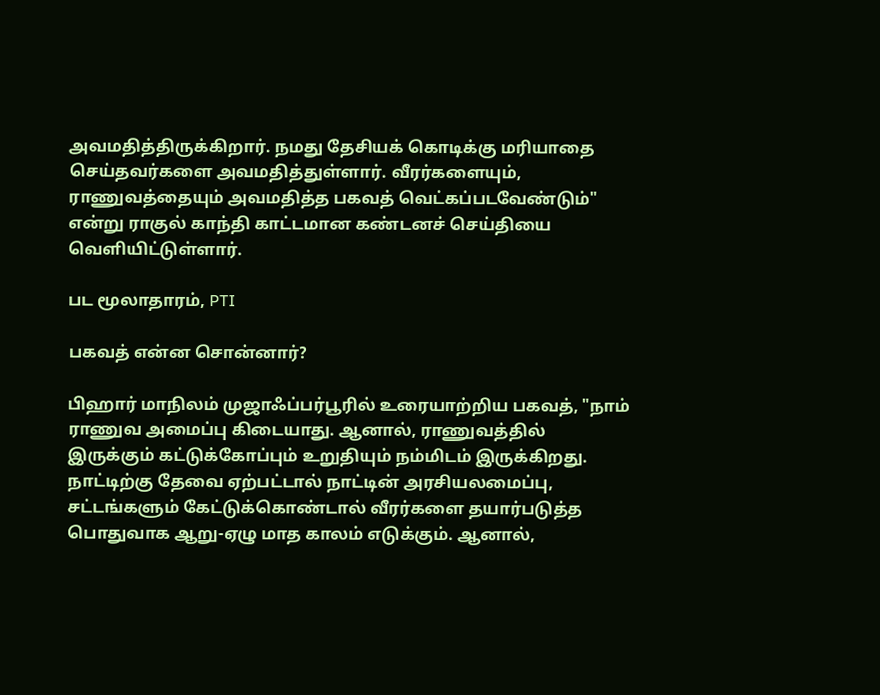அவமதித்திருக்கிறார். நமது தேசியக் கொடிக்கு மரியாதை செய்தவர்களை அவமதித்துள்ளார். வீரர்களையும், ராணுவத்தையும் அவமதித்த பகவத் வெட்கப்படவேண்டும்" என்று ராகுல் காந்தி காட்டமான கண்டனச் செய்தியை வெளியிட்டுள்ளார்.

பட மூலாதாரம், PTI

பகவத் என்ன சொன்னார்?

பிஹார் மாநிலம் முஜாஃப்பர்பூரில் உரையாற்றிய பகவத், "நாம் ராணுவ அமைப்பு கிடையாது. ஆனால், ராணுவத்தில் இருக்கும் கட்டுக்கோப்பும் உறுதியும் நம்மிடம் இருக்கிறது. நாட்டிற்கு தேவை ஏற்பட்டால் நாட்டின் அரசியலமைப்பு, சட்டங்களும் கேட்டுக்கொண்டால் வீரர்களை தயார்படுத்த பொதுவாக ஆறு-ஏழு மாத காலம் எடுக்கும். ஆனால்,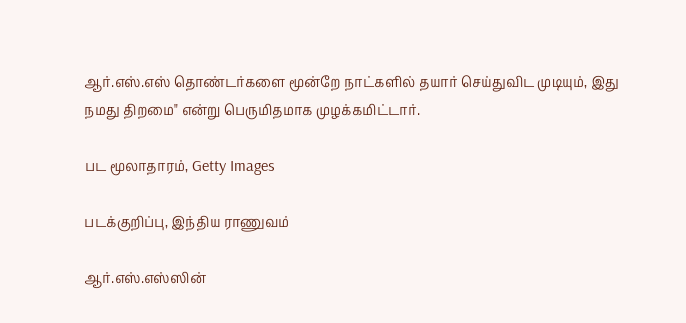ஆர்.எஸ்.எஸ் தொண்டர்களை மூன்றே நாட்களில் தயார் செய்துவிட முடியும், இது நமது திறமை" என்று பெருமிதமாக முழக்கமிட்டார்.

பட மூலாதாரம், Getty Images

படக்குறிப்பு, இந்திய ராணுவம்

ஆர்.எஸ்.எஸ்ஸின்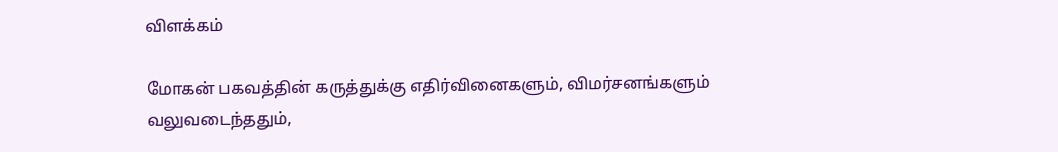விளக்கம்

மோகன் பகவத்தின் கருத்துக்கு எதிர்வினைகளும், விமர்சனங்களும் வலுவடைந்ததும்,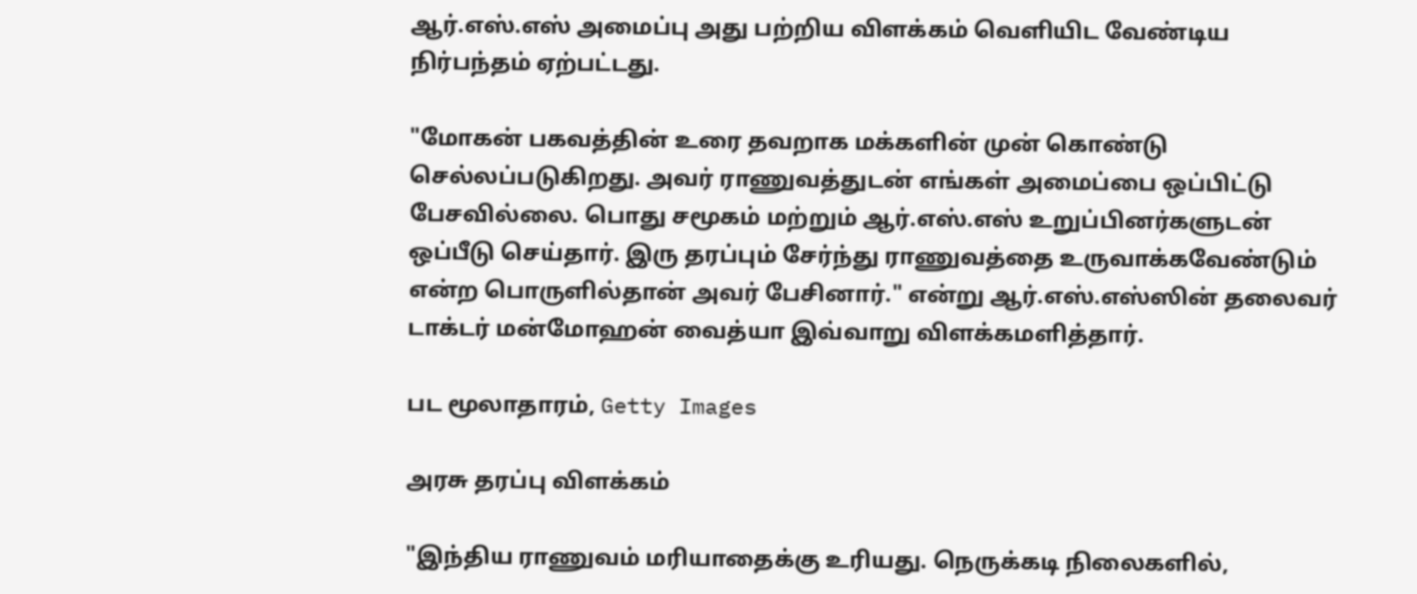ஆர்.எஸ்.எஸ் அமைப்பு அது பற்றிய விளக்கம் வெளியிட வேண்டிய நிர்பந்தம் ஏற்பட்டது.

"மோகன் பகவத்தின் உரை தவறாக மக்களின் முன் கொண்டு செல்லப்படுகிறது. அவர் ராணுவத்துடன் எங்கள் அமைப்பை ஒப்பிட்டு பேசவில்லை. பொது சமூகம் மற்றும் ஆர்.எஸ்.எஸ் உறுப்பினர்களுடன் ஒப்பீடு செய்தார். இரு தரப்பும் சேர்ந்து ராணுவத்தை உருவாக்கவேண்டும் என்ற பொருளில்தான் அவர் பேசினார்." என்று ஆர்.எஸ்.எஸ்ஸின் தலைவர் டாக்டர் மன்மோஹன் வைத்யா இவ்வாறு விளக்கமளித்தார்.

பட மூலாதாரம், Getty Images

அரசு தரப்பு விளக்கம்

"இந்திய ராணுவம் மரியாதைக்கு உரியது. நெருக்கடி நிலைகளில்,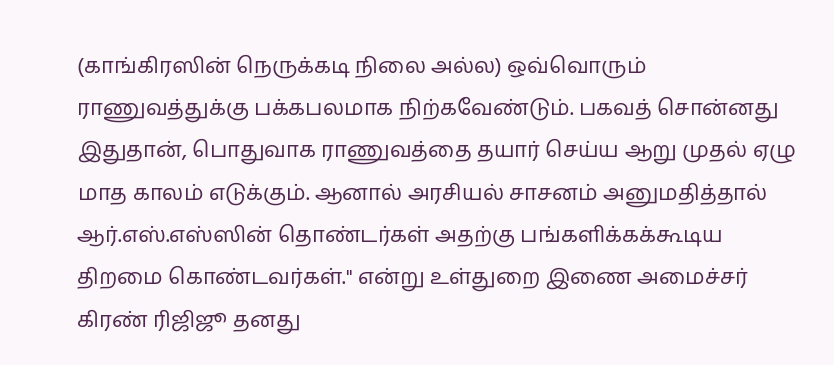(காங்கிரஸின் நெருக்கடி நிலை அல்ல) ஒவ்வொரும் ராணுவத்துக்கு பக்கபலமாக நிற்கவேண்டும். பகவத் சொன்னது இதுதான், பொதுவாக ராணுவத்தை தயார் செய்ய ஆறு முதல் ஏழு மாத காலம் எடுக்கும். ஆனால் அரசியல் சாசனம் அனுமதித்தால் ஆர்.எஸ்.எஸ்ஸின் தொண்டர்கள் அதற்கு பங்களிக்கக்கூடிய திறமை கொண்டவர்கள்." என்று உள்துறை இணை அமைச்சர் கிரண் ரிஜிஜூ தனது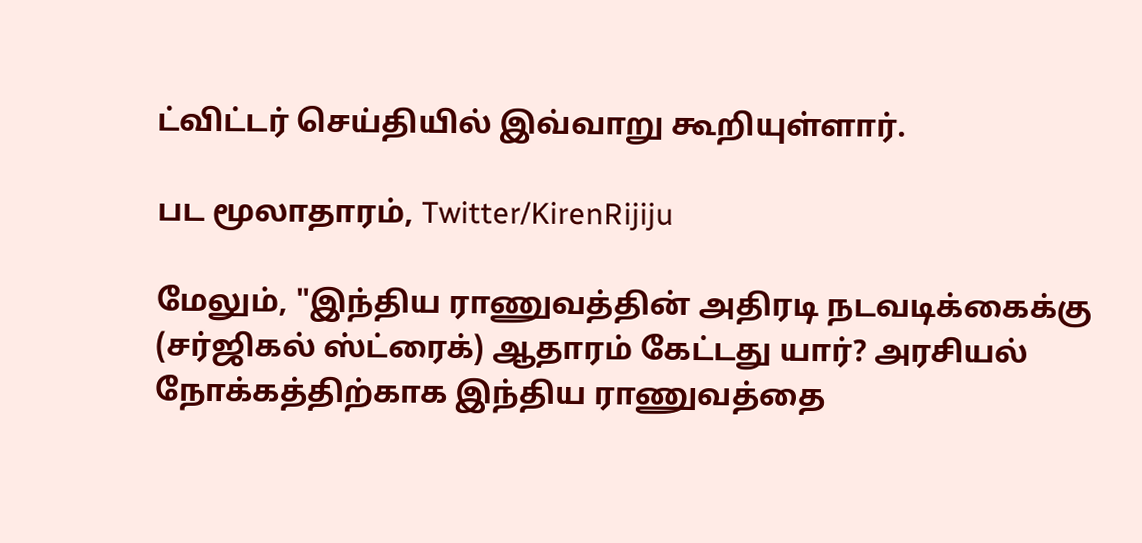ட்விட்டர் செய்தியில் இவ்வாறு கூறியுள்ளார்.

பட மூலாதாரம், Twitter/KirenRijiju

மேலும், "இந்திய ராணுவத்தின் அதிரடி நடவடிக்கைக்கு (சர்ஜிகல் ஸ்ட்ரைக்) ஆதாரம் கேட்டது யார்? அரசியல் நோக்கத்திற்காக இந்திய ராணுவத்தை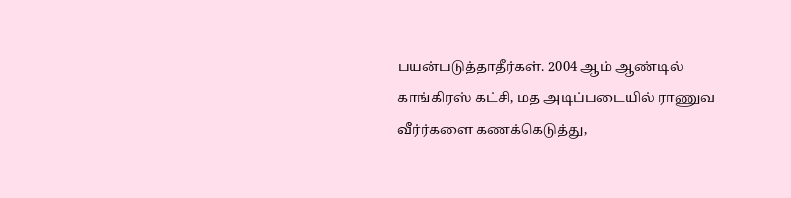பயன்படுத்தாதீர்கள். 2004 ஆம் ஆண்டில் காங்கிரஸ் கட்சி, மத அடிப்படையில் ராணுவ வீர்ர்களை கணக்கெடுத்து,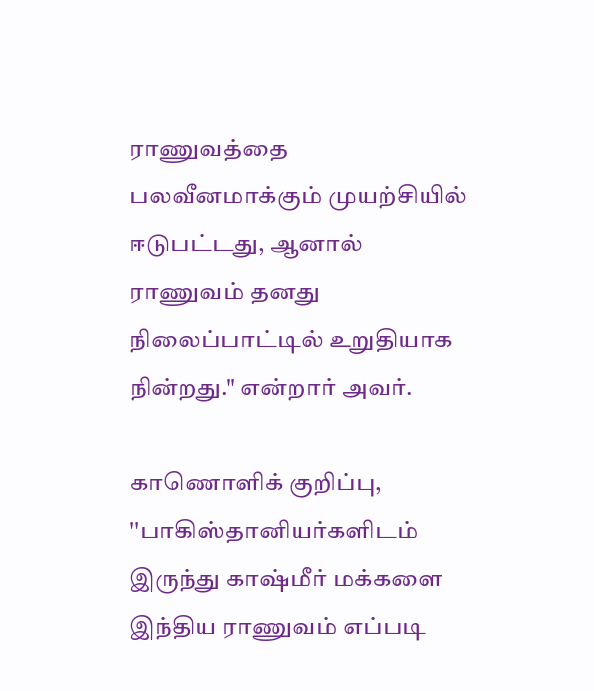ராணுவத்தை பலவீனமாக்கும் முயற்சியில் ஈடுபட்டது, ஆனால் ராணுவம் தனது நிலைப்பாட்டில் உறுதியாக நின்றது." என்றார் அவர்.

காணொளிக் குறிப்பு, ''பாகிஸ்தானியர்களிடம் இருந்து காஷ்மீர் மக்களை இந்திய ராணுவம் எப்படி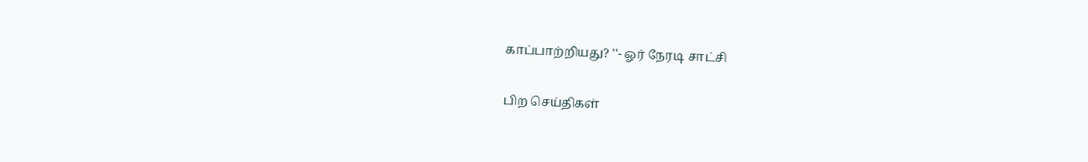காப்பாற்றியது? ''- ஓர் நேரடி சாட்சி

பிற செய்திகள்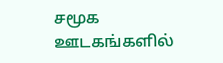சமூக ஊடகங்களில்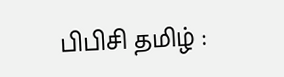பிபிசி தமிழ் :